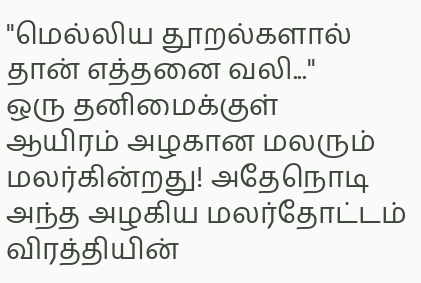"மெல்லிய தூறல்களால் தான் எத்தனை வலி..."
ஒரு தனிமைக்குள்
ஆயிரம் அழகான மலரும்
மலர்கின்றது! அதேநொடி
அந்த அழகிய மலர்தோட்டம்
விரத்தியின்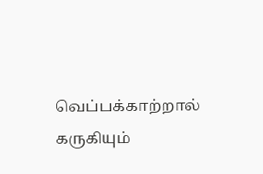வெப்பக்காற்றால்
கருகியும்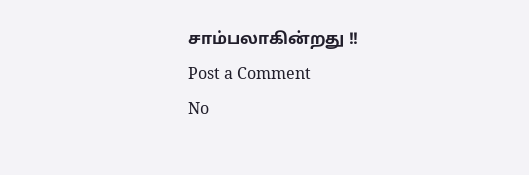சாம்பலாகின்றது !!
Post a Comment
No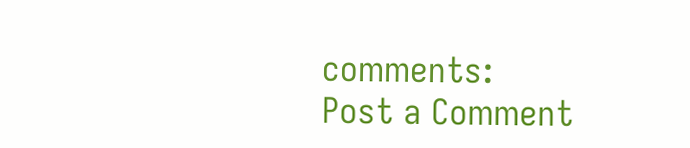comments:
Post a Comment